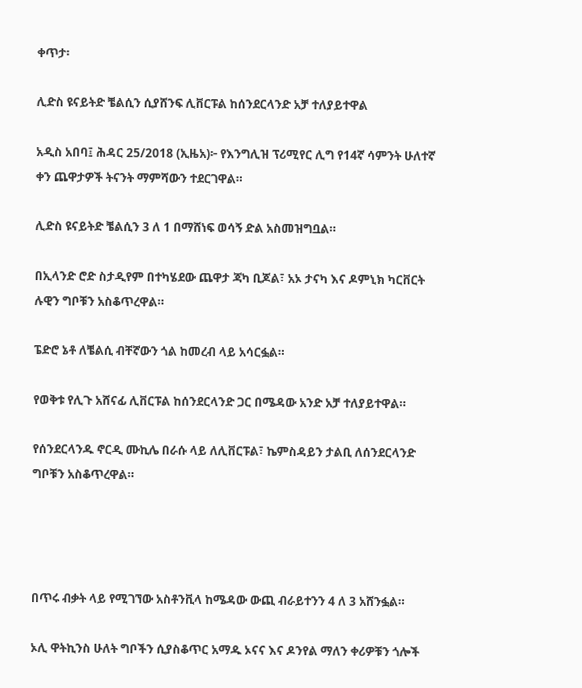ቀጥታ፡

ሊድስ ዩናይትድ ቼልሲን ሲያሸንፍ ሊቨርፑል ከሰንደርላንድ አቻ ተለያይተዋል

አዲስ አበባ፤ ሕዳር 25/2018 (ኢዜአ)፦ የእንግሊዝ ፕሪሚየር ሊግ የ14ኛ ሳምንት ሁለተኛ ቀን ጨዋታዎች ትናንት ማምሻውን ተደርገዋል።

ሊድስ ዩናይትድ ቼልሲን 3 ለ 1 በማሸነፍ ወሳኝ ድል አስመዝግቧል።

በኢላንድ ሮድ ስታዲየም በተካሄደው ጨዋታ ጃካ ቢጆል፣ አኦ ታናካ እና ዶምኒክ ካርቨርት ሉዊን ግቦቹን አስቆጥረዋል።

ፔድሮ ኔቶ ለቼልሲ ብቸኛውን ጎል ከመረብ ላይ አሳርፏል።

የወቅቱ የሊጉ አሸናፊ ሊቨርፑል ከሰንደርላንድ ጋር በሜዳው አንድ አቻ ተለያይተዋል።

የሰንደርላንዱ ኖርዲ ሙኪሌ በራሱ ላይ ለሊቨርፑል፣ ኬምስዳይን ታልቢ ለሰንደርላንድ ግቦቹን አስቆጥረዋል።




በጥሩ ብቃት ላይ የሚገኘው አስቶንቪላ ከሜዳው ውጪ ብራይተንን 4 ለ 3 አሸንፏል።

ኦሊ ዋትኪንስ ሁለት ግቦችን ሲያስቆጥር አማዱ ኦናና እና ዶንየል ማለን ቀሪዎቹን ጎሎች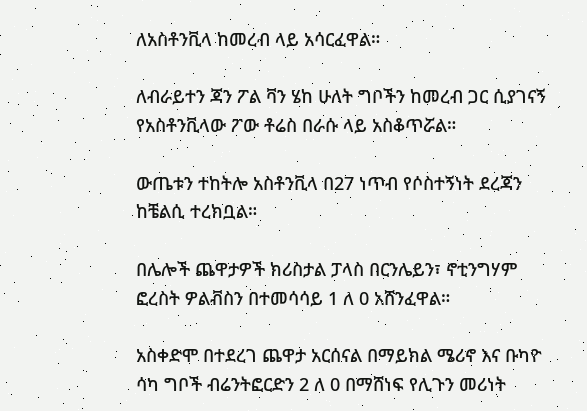ለአስቶንቪላ ከመረብ ላይ አሳርፈዋል።

ለብራይተን ጃን ፖል ቫን ሄከ ሁለት ግቦችን ከመረብ ጋር ሲያገናኝ የአስቶንቪላው ፖው ቶሬስ በራሱ ላይ አስቆጥሯል።

ውጤቱን ተከትሎ አስቶንቪላ በ27 ነጥብ የሶስተኝነት ደረጃን ከቼልሲ ተረክቧል።

በሌሎች ጨዋታዎች ክሪስታል ፓላስ በርንሌይን፣ ኖቲንግሃም ፎረስት ዎልቭስን በተመሳሳይ 1 ለ 0 አሸንፈዋል።

አስቀድሞ በተደረገ ጨዋታ አርሰናል በማይክል ሜሪኖ እና ቡካዮ ሳካ ግቦች ብሬንትፎርድን 2 ለ 0 በማሸነፍ የሊጉን መሪነት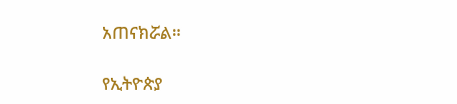አጠናክሯል።

የኢትዮጵያ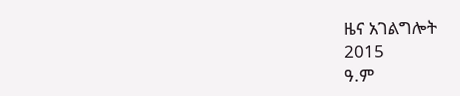ዜና አገልግሎት
2015
ዓ.ም